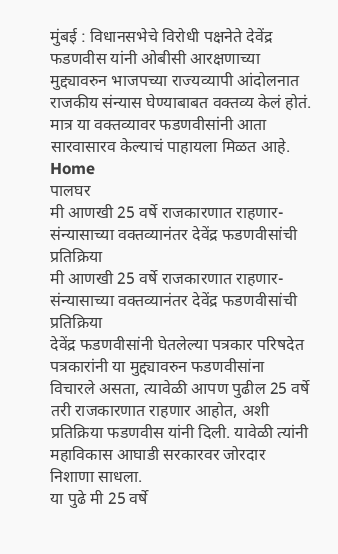मुंबई : विधानसभेचे विरोधी पक्षनेते देवेंद्र फडणवीस यांनी ओबीसी आरक्षणाच्या मुद्द्यावरुन भाजपच्या राज्यव्यापी आंदोलनात राजकीय संन्यास घेण्याबाबत वक्तव्य केलं होतं. मात्र या वक्तव्यावर फडणवीसांनी आता सारवासारव केल्याचं पाहायला मिळत आहे.
Home
पालघर
मी आणखी 25 वर्षे राजकारणात राहणार- संन्यासाच्या वक्तव्यानंतर देवेंद्र फडणवीसांची प्रतिक्रिया
मी आणखी 25 वर्षे राजकारणात राहणार- संन्यासाच्या वक्तव्यानंतर देवेंद्र फडणवीसांची प्रतिक्रिया
देवेंद्र फडणवीसांनी घेतलेल्या पत्रकार परिषदेत पत्रकारांनी या मुद्द्यावरुन फडणवीसांना विचारले असता, त्यावेळी आपण पुढील 25 वर्षे तरी राजकारणात राहणार आहोत, अशी प्रतिक्रिया फडणवीस यांनी दिली. यावेळी त्यांनी महाविकास आघाडी सरकारवर जोरदार निशाणा साधला.
या पुढे मी 25 वर्षे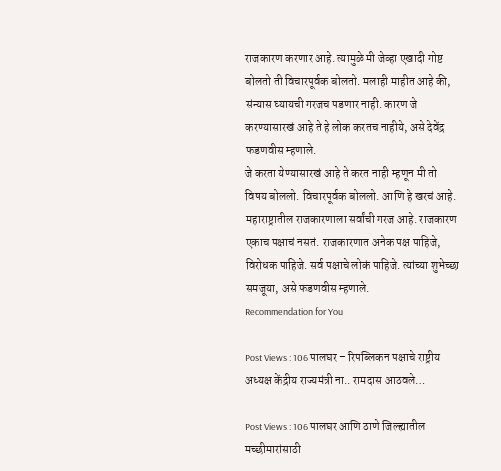राजकारण करणार आहे. त्यामुळे मी जेव्हा एखादी गोष्ट बोलतो ती विचारपूर्वक बोलतो. मलाही माहीत आहे की, संन्यास घ्यायची गरजच पडणार नाही. कारण जे करण्यासारखं आहे ते हे लोक करतच नाहीये, असे देवेंद्र फडणवीस म्हणाले.
जे करता येण्यासारखं आहे ते करत नाही म्हणून मी तो विषय बोललो. विचारपूर्वक बोललो. आणि हे खरचं आहे. महाराष्ट्रातील राजकारणाला सर्वांची गरज आहे. राजकारण एकाच पक्षाचं नसतं. राजकारणात अनेक पक्ष पाहिजे, विरोधक पाहिजे. सर्व पक्षाचे लोकं पाहिजे. त्यांच्या शुभेच्छा समजूया, असे फडणवीस म्हणाले.
Recommendation for You

Post Views : 106 पालघर – रिपब्लिकन पक्षाचे राष्ट्रीय अध्यक्ष केंद्रीय राज्यमंत्री ना.. रामदास आठवले…

Post Views : 106 पालघर आणि ठाणे जिल्ह्यातील मच्छीमारांसाठी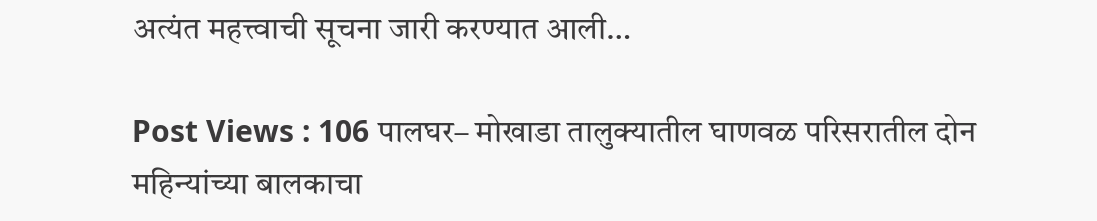अत्यंत महत्त्वाची सूचना जारी करण्यात आली…

Post Views : 106 पालघर– मोखाडा तालुक्यातील घाणवळ परिसरातील दोन महिन्यांच्या बालकाचा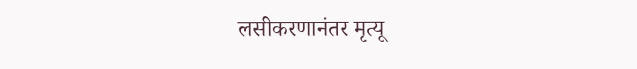लसीकरणानंतर मृत्यू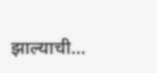झाल्याची…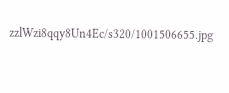zzlWzi8qqy8Un4Ec/s320/1001506655.jpg